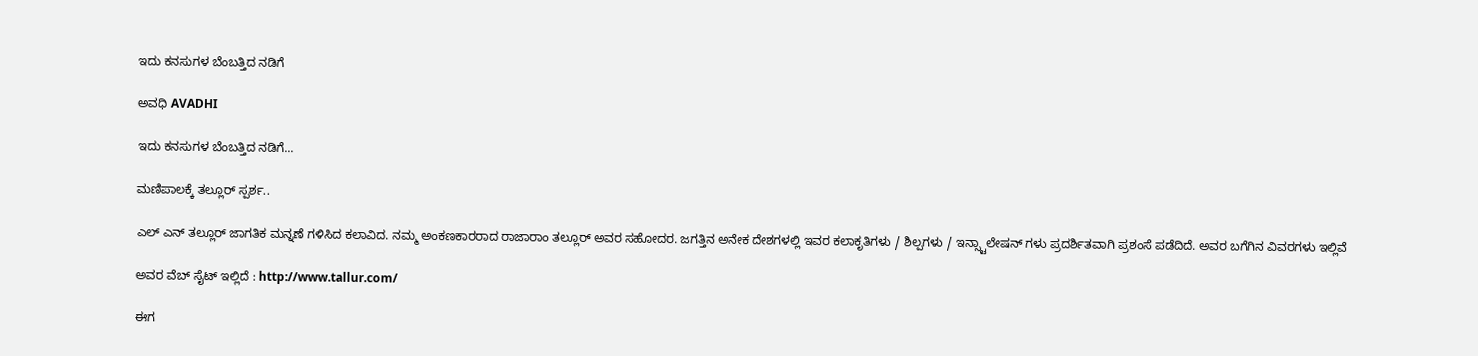ಇದು ಕನಸುಗಳ ಬೆಂಬತ್ತಿದ ನಡಿಗೆ‍

ಅವಧಿ AVADHI

ಇದು ಕನಸುಗಳ ಬೆಂಬತ್ತಿದ ನಡಿಗೆ...

ಮಣಿಪಾಲಕ್ಕೆ ತಲ್ಲೂರ್ ಸ್ಪರ್ಶ..

ಎಲ್ ಎನ್ ತಲ್ಲೂರ್ ಜಾಗತಿಕ ಮನ್ನಣೆ ಗಳಿಸಿದ ಕಲಾವಿದ. ನಮ್ಮ ಅಂಕಣಕಾರರಾದ ರಾಜಾರಾಂ ತಲ್ಲೂರ್ ಅವರ ಸಹೋದರ. ಜಗತ್ತಿನ ಅನೇಕ ದೇಶಗಳಲ್ಲಿ ಇವರ ಕಲಾಕೃತಿಗಳು / ಶಿಲ್ಪಗಳು / ಇನ್ಸ್ಟಾಲೇಷನ್ ಗಳು ಪ್ರದರ್ಶಿತವಾಗಿ ಪ್ರಶಂಸೆ ಪಡೆದಿದೆ. ಅವರ ಬಗೆಗಿನ ವಿವರಗಳು ಇಲ್ಲಿವೆ

ಅವರ ವೆಬ್ ಸೈಟ್ ಇಲ್ಲಿದೆ : http://www.tallur.com/

ಈಗ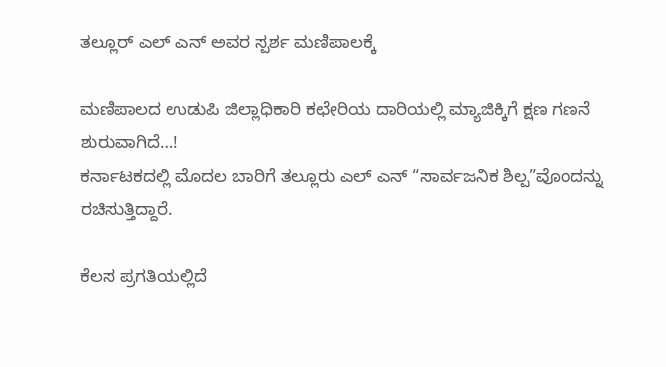ತಲ್ಲೂರ್ ಎಲ್ ಎನ್ ಅವರ ಸ್ಪರ್ಶ ಮಣಿಪಾಲಕ್ಕೆ

ಮಣಿಪಾಲದ ಉಡುಪಿ ಜಿಲ್ಲಾಧಿಕಾರಿ ಕಛೇರಿಯ ದಾರಿಯಲ್ಲಿ ಮ್ಯಾಜಿಕ್ಕಿಗೆ ಕ್ಷಣ ಗಣನೆ ಶುರುವಾಗಿದೆ…!
ಕರ್ನಾಟಕದಲ್ಲಿ ಮೊದಲ ಬಾರಿಗೆ ತಲ್ಲೂರು ಎಲ್ ಎನ್ “ಸಾರ್ವಜನಿಕ ಶಿಲ್ಪ”ವೊಂದನ್ನು ರಚಿಸುತ್ತಿದ್ದಾರೆ.

ಕೆಲಸ ಪ್ರಗತಿಯಲ್ಲಿದೆ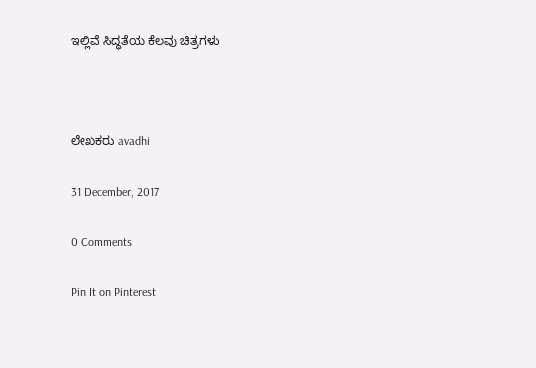ಇಲ್ಲಿವೆ ಸಿದ್ಧತೆಯ ಕೆಲವು ಚಿತ್ರಗಳು



ಲೇಖಕರು avadhi

31 December, 2017

0 Comments

Pin It on Pinterest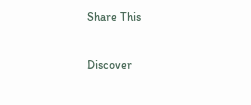Share This

Discover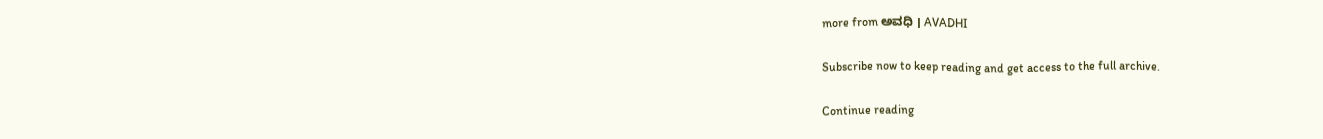more from ಅವಧಿ । AVADHI

Subscribe now to keep reading and get access to the full archive.

Continue reading